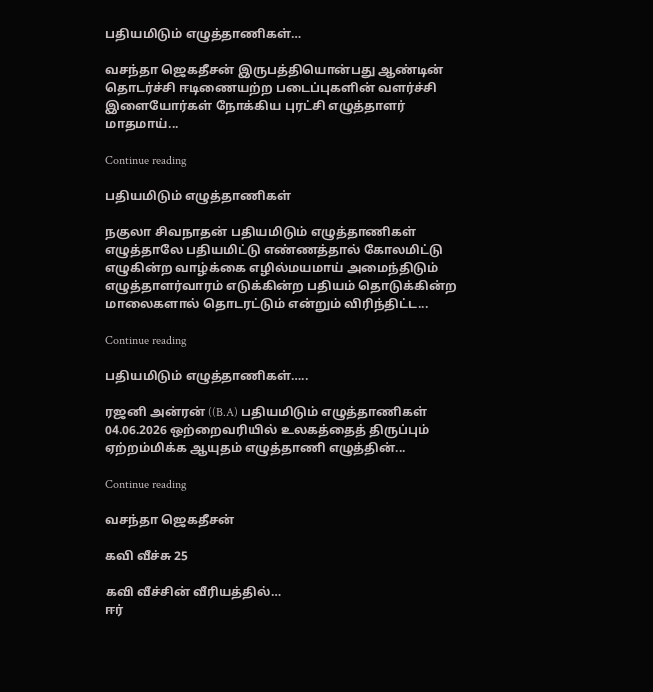பதியமிடும் எழுத்தாணிகள்…

வசந்தா ஜெகதீசன் இருபத்தியொன்பது ஆண்டின் தொடர்ச்சி ஈடிணையற்ற படைப்புகளின் வளர்ச்சி இளையோர்கள் நோக்கிய புரட்சி எழுத்தாளர் மாதமாய்...

Continue reading

பதியமிடும் எழுத்தாணிகள்

நகுலா சிவநாதன் பதியமிடும் எழுத்தாணிகள் எழுத்தாலே பதியமிட்டு எண்ணத்தால் கோலமிட்டு எழுகின்ற வாழ்க்கை எழில்மயமாய் அமைந்திடும் எழுத்தாளர்வாரம் எடுக்கின்ற பதியம் தொடுக்கின்ற மாலைகளால் தொடரட்டும் என்றும் விரிந்திட்ட...

Continue reading

பதியமிடும் எழுத்தாணிகள்…..

ரஜனி அன்ரன் ((B.A) பதியமிடும் எழுத்தாணிகள் 04.06.2026 ஒற்றைவரியில் உலகத்தைத் திருப்பும் ஏற்றம்மிக்க ஆயுதம் எழுத்தாணி எழுத்தின்...

Continue reading

வசந்தா ஜெகதீசன்

கவி வீச்சு 25

கவி வீச்சின் வீரியத்தில்…
ஈர்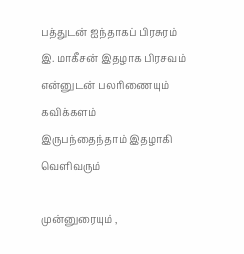பத்துடன் ஐந்தாகப் பிரசுரம்
இ. மாகீசன் இதழாக பிரசவம்
என்னுடன் பலரிணையும் கவிக்களம்
இருபந்தைந்தாம் இதழாகி வெளிவரும்

முன்னுரையும் ,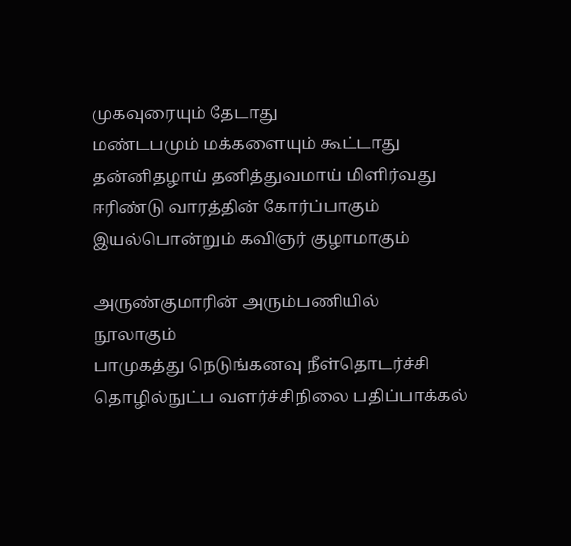முகவுரையும் தேடாது
மண்டபமும் மக்களையும் கூட்டாது
தன்னிதழாய் தனித்துவமாய் மிளிர்வது
ஈரிண்டு வாரத்தின் கோர்ப்பாகும்
இயல்பொன்றும் கவிஞர் குழாமாகும்

அருண்குமாரின் அரும்பணியில்
நூலாகும்
பாமுகத்து நெடுங்கனவு நீள்தொடர்ச்சி
தொழில்நுட்ப வளர்ச்சிநிலை பதிப்பாக்கல்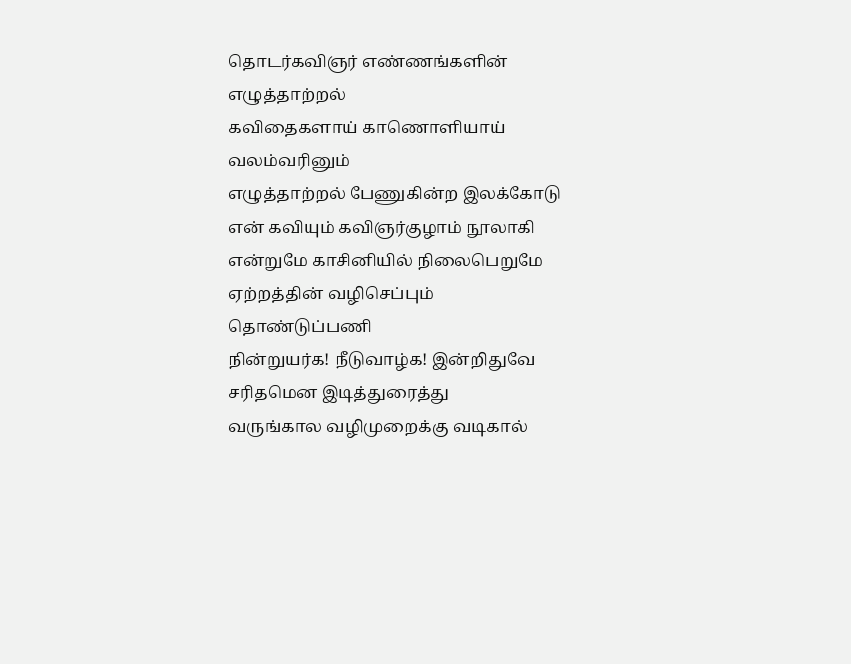தொடர்கவிஞர் எண்ணங்களின் எழுத்தாற்றல்
கவிதைகளாய் காணொளியாய் வலம்வரினும்
எழுத்தாற்றல் பேணுகின்ற இலக்கோடு
என் கவியும் கவிஞர்குழாம் நூலாகி
என்றுமே காசினியில் நிலைபெறுமே
ஏற்றத்தின் வழிசெப்பும் தொண்டுப்பணி
நின்றுயர்க! நீடுவாழ்க! இன்றிதுவே சரிதமென இடித்துரைத்து
வருங்கால வழிமுறைக்கு வடிகால்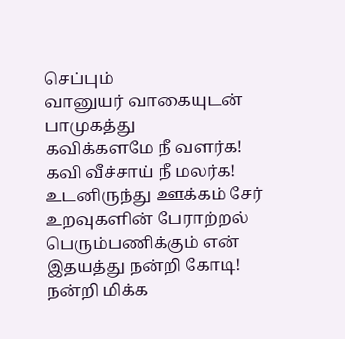செப்பும்
வானுயர் வாகையுடன் பாமுகத்து
கவிக்களமே நீ வளர்க! கவி வீச்சாய் நீ மலர்க! உடனிருந்து ஊக்கம் சேர் உறவுகளின் பேராற்றல் பெரும்பணிக்கும் என் இதயத்து நன்றி கோடி!
நன்றி மிக்க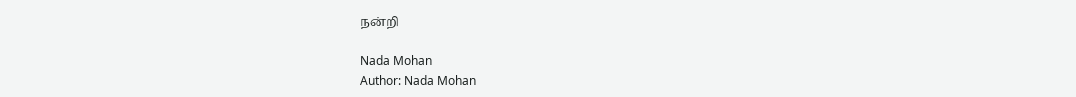நன்றி

Nada Mohan
Author: Nada Mohan